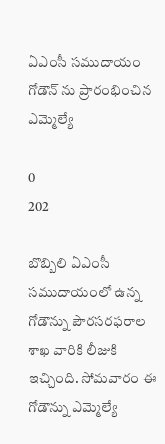ఏఎంసీ సముదాయం గోడౌన్ ను ప్రారంభించిన ఎమ్మెల్యే

0
202

బొబ్బిలి ఏఎంసీ సముదాయంలో ఉన్న గోడౌన్ను పౌరసరఫరాల శాఖ వారికి లీజుకి ఇచ్చింది. సోమవారం ఈ గోడౌన్ను ఎమ్మెల్యే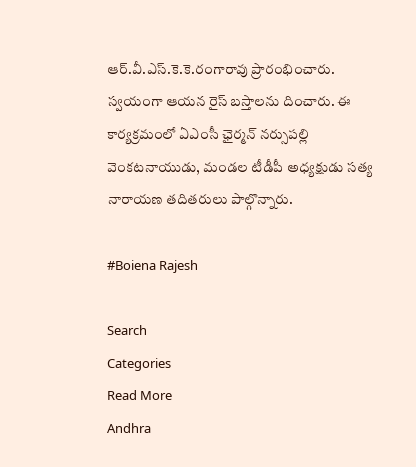ఆర్.వీ.ఎస్.కె.కె.రంగారావు ప్రారంభించారు. స్వయంగా ఆయన రైస్ బస్తాలను దించారు. ఈ కార్యక్రమంలో ఏఎంసీ ఛైర్మన్ నర్సుపల్లి వెంకటనాయుడు, మండల టీడీపీ అధ్యక్షుడు సత్య నారాయణ తదితరులు పాల్గొన్నారు.

#Boiena Rajesh

Search
Categories
Read More
Andhra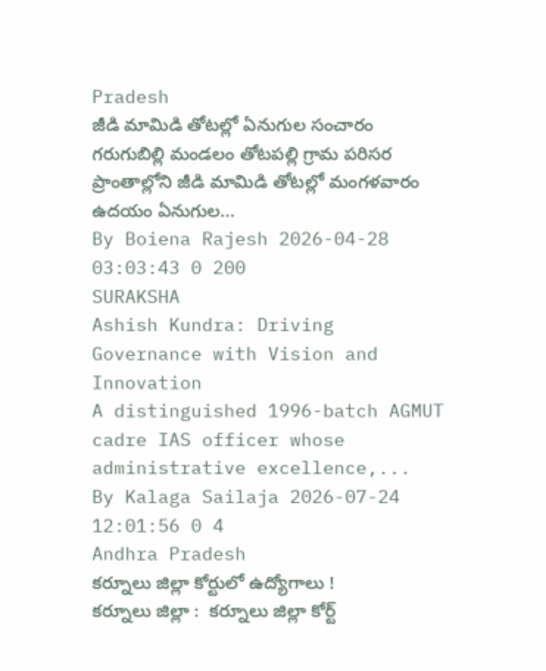Pradesh
జీడి మామిడి తోటల్లో ఏనుగుల సంచారం
గరుగుబిల్లి మండలం తోటపల్లి గ్రామ పరిసర ప్రాంతాల్లోని జీడి మామిడి తోటల్లో మంగళవారం ఉదయం ఏనుగుల...
By Boiena Rajesh 2026-04-28 03:03:43 0 200
SURAKSHA
Ashish Kundra: Driving Governance with Vision and Innovation
A distinguished 1996-batch AGMUT cadre IAS officer whose administrative excellence,...
By Kalaga Sailaja 2026-07-24 12:01:56 0 4
Andhra Pradesh
కర్నూలు జిల్లా కోర్టులో ఉద్యోగాలు !
కర్నూలు జిల్లా :  కర్నూలు జిల్లా కోర్ట్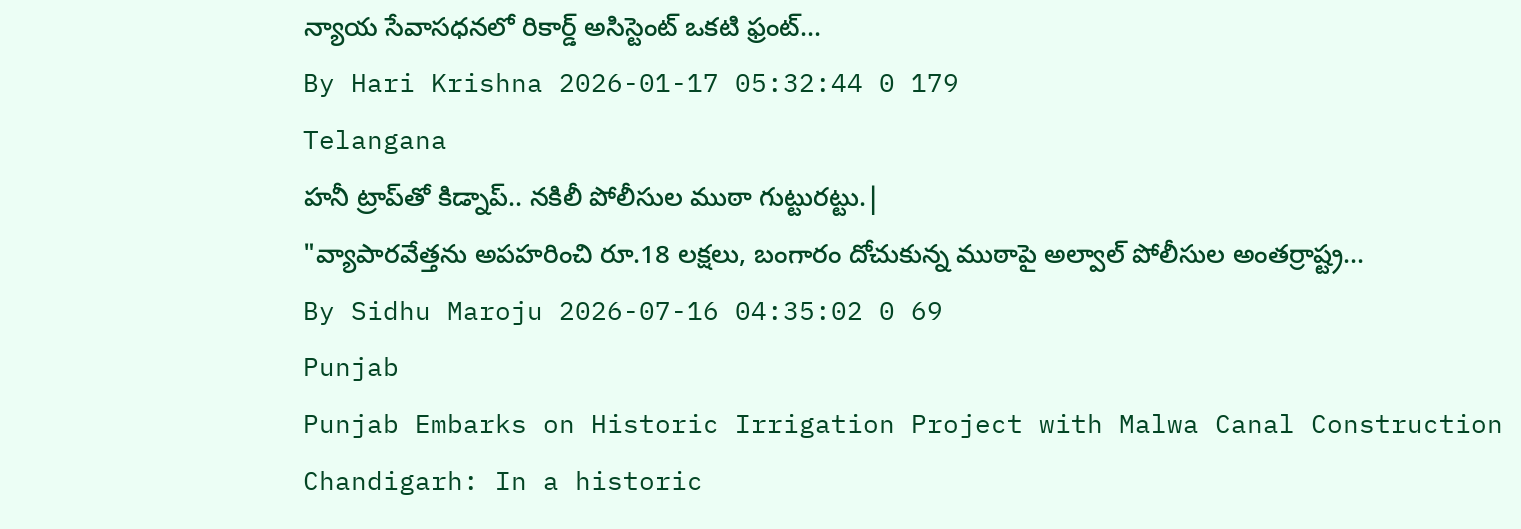న్యాయ సేవాసధనలో రికార్డ్ అసిస్టెంట్ ఒకటి ఫ్రంట్...
By Hari Krishna 2026-01-17 05:32:44 0 179
Telangana
హనీ ట్రాప్‌తో కిడ్నాప్.. నకిలీ పోలీసుల ముఠా గుట్టురట్టు.|
"వ్యాపారవేత్తను అపహరించి రూ.18 లక్షలు, బంగారం దోచుకున్న ముఠాపై అల్వాల్ పోలీసుల అంతర్రాష్ట్ర...
By Sidhu Maroju 2026-07-16 04:35:02 0 69
Punjab
Punjab Embarks on Historic Irrigation Project with Malwa Canal Construction
Chandigarh: In a historic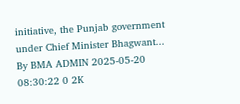initiative, the Punjab government under Chief Minister Bhagwant...
By BMA ADMIN 2025-05-20 08:30:22 0 2K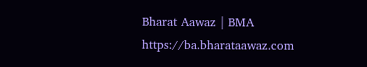Bharat Aawaz | BMA https://ba.bharataawaz.com